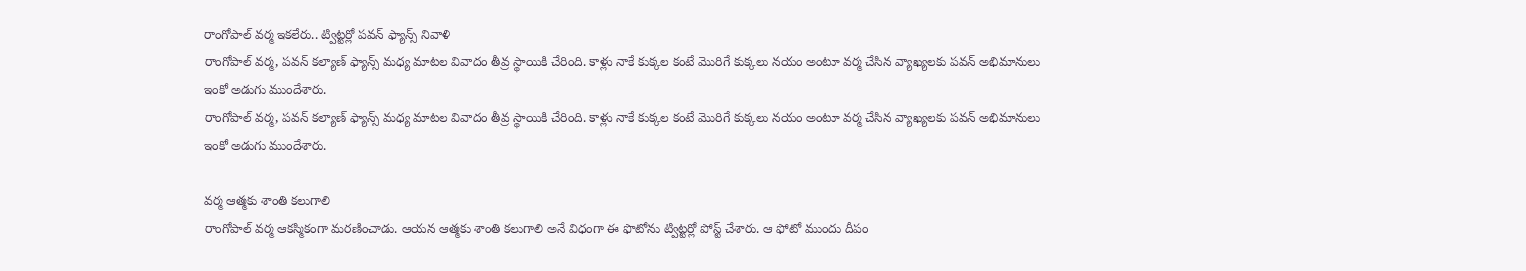రాంగోపాల్ వర్మ ఇకలేరు.. ట్విట్టర్లో పవన్ ఫ్యాన్స్ నివాళి
రాంగోపాల్ వర్మ, పవన్ కల్యాణ్ ఫ్యాన్స్ మధ్య మాటల వివాదం తీవ్ర స్థాయికి చేరింది. కాళ్లు నాకే కుక్కల కంటే మొరిగే కుక్కలు నయం అంటూ వర్మ చేసిన వ్యాఖ్యలకు పవన్ అభిమానులు ఇంకో అడుగు ముందేశారు.
రాంగోపాల్ వర్మ, పవన్ కల్యాణ్ ఫ్యాన్స్ మధ్య మాటల వివాదం తీవ్ర స్థాయికి చేరింది. కాళ్లు నాకే కుక్కల కంటే మొరిగే కుక్కలు నయం అంటూ వర్మ చేసిన వ్యాఖ్యలకు పవన్ అభిమానులు ఇంకో అడుగు ముందేశారు.

వర్మ ఆత్మకు శాంతి కలుగాలి
రాంగోపాల్ వర్మ ఆకస్మికంగా మరణించాడు. ఆయన ఆత్మకు శాంతి కలుగాలి అనే విధంగా ఈ ఫొటోను ట్విట్టర్లో పోస్ట్ చేశారు. ఆ ఫోటో ముందు దీపం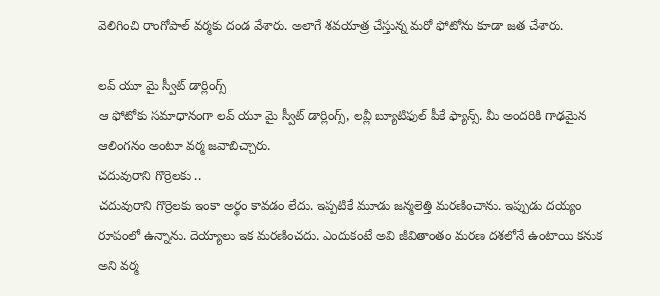వెలిగించి రాంగోపాల్ వర్మకు దండ వేశారు. అలాగే శవయాత్ర చేస్తున్న మరో ఫోటోను కూడా జత చేశారు.

లవ్ యూ మై స్వీట్ డార్లింగ్స్
ఆ ఫోటోకు సమాధానంగా లవ్ యూ మై స్వీట్ డార్లింగ్స్, లవ్లీ బ్యూటిఫుల్ పీకే ఫ్యాన్స్. మీ అందరికి గాఢమైన ఆలింగనం అంటూ వర్మ జవాబిచ్చారు.
చదువురాని గొర్రెలకు ..
చదువురాని గొర్రెలకు ఇంకా అర్థం కావడం లేదు. ఇప్పటికే మూడు జన్మలెత్తి మరణించాను. ఇప్పుడు దయ్యం రూపంలో ఉన్నాను. దెయ్యాలు ఇక మరణించదు. ఎందుకంటే అవి జీవితాంతం మరణ దశలోనే ఉంటాయి కనుక అని వర్మ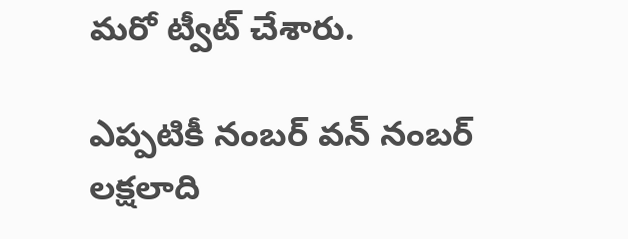మరో ట్వీట్ చేశారు.

ఎప్పటికీ నంబర్ వన్ నంబర్
లక్షలాది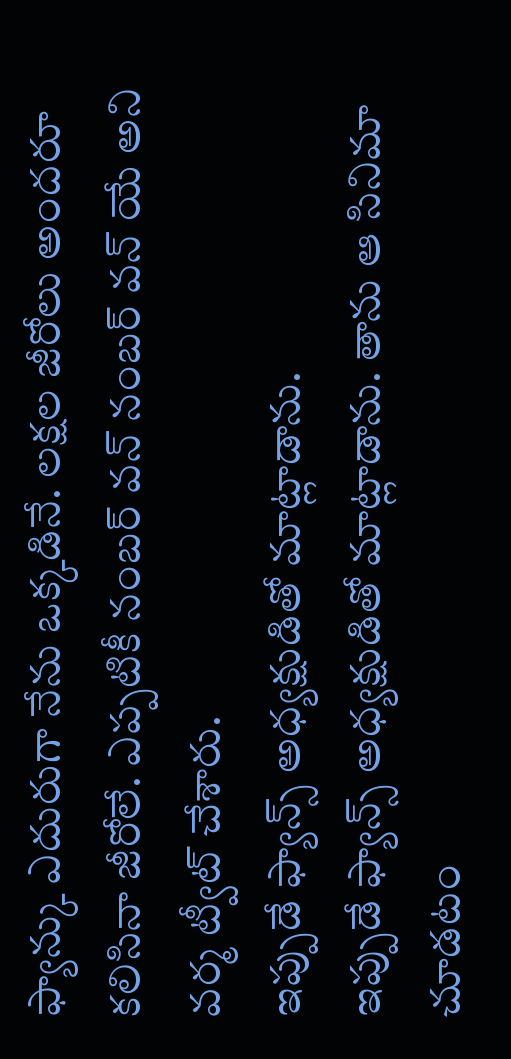ఫ్యాన్కు ఎదురుగా నేను ఒక్కడినే. లక్షల జీరోలు అందరూ కలిసినా జీరోలే. ఎప్పటికీ నంబర్ వన్ నంబర్ వన్ యే అని వర్మ ట్వీట్ చేశారు.
ఇప్పుడే ఫ్యాన్స్ అధ్యక్షుడితో మాట్లాడాను.
ఇప్పుడే ఫ్యాన్స్ అధ్యక్షుడితో మాట్లాడాను. తాను ఆ సినిమా చూడటం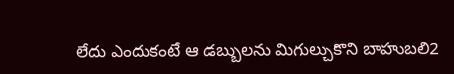లేదు ఎందుకంటే ఆ డబ్బులను మిగుల్చుకొని బాహుబలి2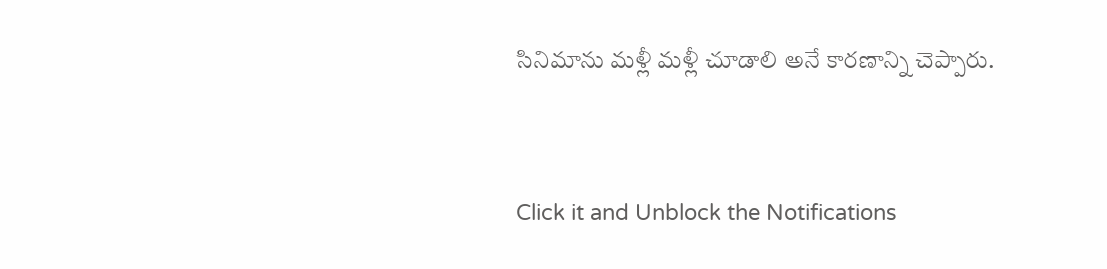సినిమాను మళ్లీ మళ్లీ చూడాలి అనే కారణాన్ని చెప్పారు.


Click it and Unblock the Notifications